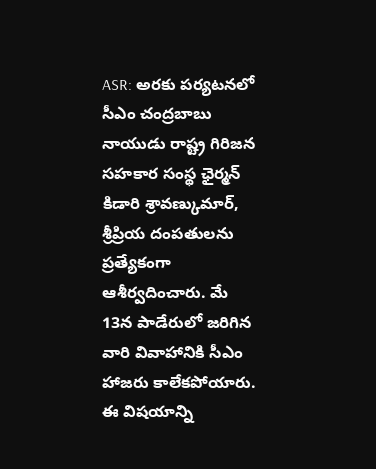ASR: అరకు పర్యటనలో సీఎం చంద్రబాబు నాయుడు రాష్ట్ర గిరిజన సహకార సంస్థ ఛైర్మన్ కిడారి శ్రావణ్కుమార్, శ్రీప్రియ దంపతులను ప్రత్యేకంగా ఆశీర్వదించారు. మే 13న పాడేరులో జరిగిన వారి వివాహానికి సీఎం హాజరు కాలేకపోయారు. ఈ విషయాన్ని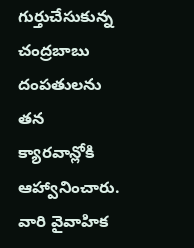గుర్తుచేసుకున్న చంద్రబాబు దంపతులను తన క్యారవాన్లోకి ఆహ్వానించారు. వారి వైవాహిక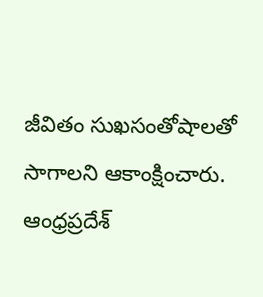జీవితం సుఖసంతోషాలతో సాగాలని ఆకాంక్షించారు.
ఆంధ్రప్రదేశ్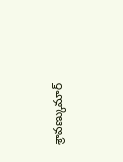శ్రావణ్కుమార్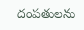దంపతులను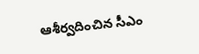ఆశీర్వదించిన సీఎం